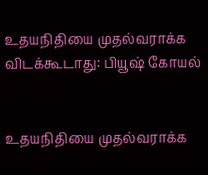உதயநிதியை முதல்வராக்க விடக்கூடாது: பியூஷ் கோயல்


உதயநிதியை முதல்வராக்க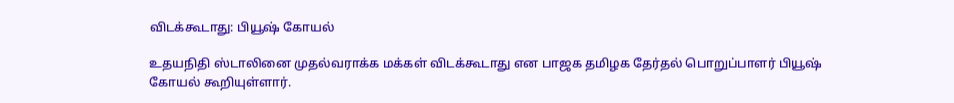விடக்கூடாது: பியூஷ் கோயல்

உதயநிதி ஸ்டாலினை முதல்வராக்க மக்கள் விடக்கூடாது என பாஜக தமிழக தேர்தல் பொறுப்பாளர் பியூஷ் கோயல் கூறியுள்ளார்.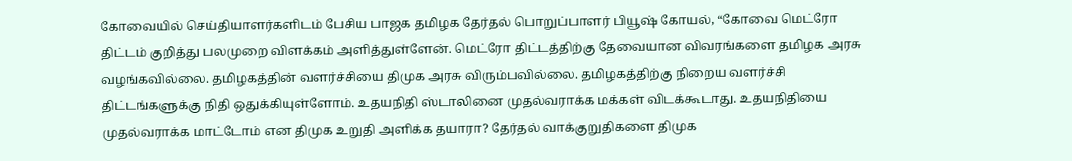கோவையில் செய்தியாளர்களிடம் பேசிய பாஜக தமிழக தேர்தல் பொறுப்பாளர் பியூஷ் கோயல், “கோவை மெட்ரோ திட்டம் குறித்து பலமுறை விளக்கம் அளித்துள்ளேன். மெட்ரோ திட்டத்திற்கு தேவையான விவரங்களை தமிழக அரசு வழங்கவில்லை. தமிழகத்தின் வளர்ச்சியை திமுக அரசு விரும்பவில்லை. தமிழகத்திற்கு நிறைய வளர்ச்சி திட்டங்களுக்கு நிதி ஒதுக்கியுள்ளோம். உதயநிதி ஸ்டாலினை முதல்வராக்க மக்கள் விடக்கூடாது. உதயநிதியை முதல்வராக்க மாட்டோம் என திமுக உறுதி அளிக்க தயாரா? தேர்தல் வாக்குறுதிகளை திமுக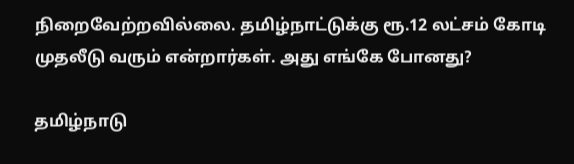நிறைவேற்றவில்லை. தமிழ்நாட்டுக்கு ரூ.12 லட்சம் கோடி முதலீடு வரும் என்றார்கள். அது எங்கே போனது?

தமிழ்நாடு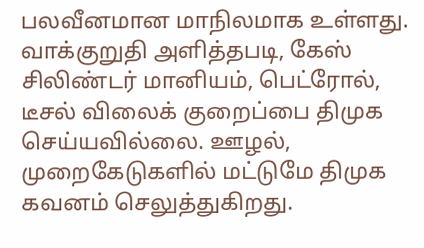பலவீனமான மாநிலமாக உள்ளது. வாக்குறுதி அளித்தபடி, கேஸ் சிலிண்டர் மானியம், பெட்ரோல், டீசல் விலைக் குறைப்பை திமுக செய்யவில்லை. ஊழல், முறைகேடுகளில் மட்டுமே திமுக கவனம் செலுத்துகிறது.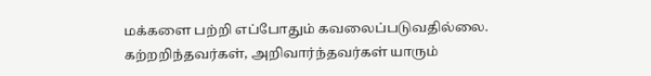மக்களை பற்றி எப்போதும் கவலைப்படுவதில்லை. கற்றறிந்தவர்கள், அறிவார்ந்தவர்கள் யாரும்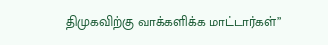திமுகவிற்கு வாக்களிக்க மாட்டார்கள்”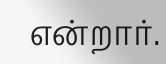என்றார்.